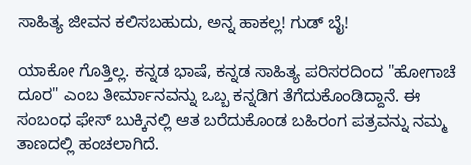ಸಾಹಿತ್ಯ ಜೀವನ ಕಲಿಸಬಹುದು, ಅನ್ನ ಹಾಕಲ್ಲ! ಗುಡ್ ಬೈ!

ಯಾಕೋ ಗೊತ್ತಿಲ್ಲ. ಕನ್ನಡ ಭಾಷೆ, ಕನ್ನಡ ಸಾಹಿತ್ಯ ಪರಿಸರದಿಂದ "ಹೋಗಾಚೆ ದೂರ" ಎಂಬ ತೀರ್ಮಾನವನ್ನು ಒಬ್ಬ ಕನ್ನಡಿಗ ತೆಗೆದುಕೊಂಡಿದ್ದಾನೆ. ಈ ಸಂಬಂಧ ಫೇಸ್ ಬುಕ್ಕಿನಲ್ಲಿ ಆತ ಬರೆದುಕೊಂಡ ಬಹಿರಂಗ ಪತ್ರವನ್ನು ನಮ್ಮ ತಾಣದಲ್ಲಿ ಹಂಚಲಾಗಿದೆ.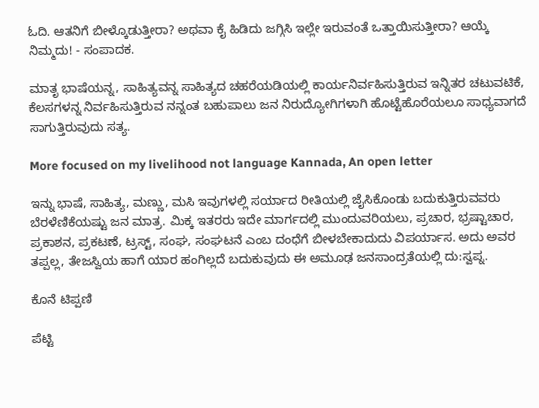ಓದಿ. ಆತನಿಗೆ ಬೀಳ್ಕೊಡುತ್ತೀರಾ? ಅಥವಾ ಕೈ ಹಿಡಿದು ಜಗ್ಗಿಸಿ ಇಲ್ಲೇ ಇರುವಂತೆ ಒತ್ತಾಯಿಸುತ್ತೀರಾ? ಆಯ್ಕೆ ನಿಮ್ಮದು! - ಸಂಪಾದಕ.

ಮಾತೃ ಭಾಷೆಯನ್ನ, ಸಾಹಿತ್ಯವನ್ನ ಸಾಹಿತ್ಯದ ಚಹರೆಯಡಿಯಲ್ಲಿ ಕಾರ್ಯನಿರ್ವಹಿಸುತ್ತಿರುವ ಇನ್ನಿತರ ಚಟುವಟಿಕೆ, ಕೆಲಸಗಳನ್ನ ನಿರ್ವಹಿಸುತ್ತಿರುವ ನನ್ನಂತ ಬಹುಪಾಲು ಜನ ನಿರುದ್ಯೋಗಿಗಳಾಗಿ ಹೊಟ್ಟೆಹೊರೆಯಲೂ ಸಾಧ್ಯವಾಗದೆ ಸಾಗುತ್ತಿರುವುದು ಸತ್ಯ.

More focused on my livelihood not language Kannada, An open letter

ಇನ್ನು ಭಾಷೆ, ಸಾಹಿತ್ಯ, ಮಣ್ಣು, ಮಸಿ ಇವುಗಳಲ್ಲಿ ಸರ್ಯಾದ ರೀತಿಯಲ್ಲಿ ಜೈಸಿಕೊಂಡು ಬದುಕುತ್ತಿರುವವರು ಬೆರಳೆಣಿಕೆಯಷ್ಟು ಜನ ಮಾತ್ರ. ಮಿಕ್ಕ ಇತರರು ಇದೇ ಮಾರ್ಗದಲ್ಲಿ ಮುಂದುವರಿಯಲು, ಪ್ರಚಾರ, ಭ್ರಷ್ಟಾಚಾರ, ಪ್ರಕಾಶನ, ಪ್ರಕಟಣೆ, ಟ್ರಸ್ಟ್, ಸಂಘ, ಸಂಘಟನೆ ಎಂಬ ದಂಧೆಗೆ ಬೀಳಬೇಕಾದುದು ವಿಪರ್ಯಾಸ. ಅದು ಅವರ ತಪ್ಪಲ್ಲ, ತೇಜಸ್ವಿಯ ಹಾಗೆ ಯಾರ ಹಂಗಿಲ್ಲದೆ ಬದುಕುವುದು ಈ ಅಮೂಢ ಜನಸಾಂದ್ರತೆಯಲ್ಲಿ ದು:ಸ್ವಪ್ನ.

ಕೊನೆ ಟಿಪ್ಪಣಿ

ಪೆಟ್ಟಿ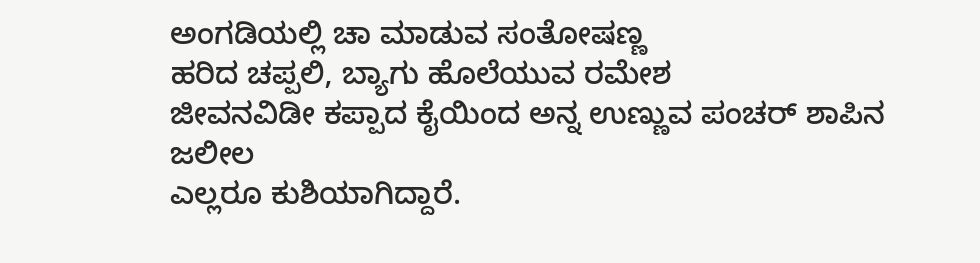ಅಂಗಡಿಯಲ್ಲಿ ಚಾ ಮಾಡುವ ಸಂತೋಷಣ್ಣ
ಹರಿದ ಚಪ್ಪಲಿ, ಬ್ಯಾಗು ಹೊಲೆಯುವ ರಮೇಶ
ಜೀವನವಿಡೀ ಕಪ್ಪಾದ ಕೈಯಿಂದ ಅನ್ನ ಉಣ್ಣುವ ಪಂಚರ್ ಶಾಪಿನ ಜಲೀಲ
ಎಲ್ಲರೂ ಕುಶಿಯಾಗಿದ್ದಾರೆ.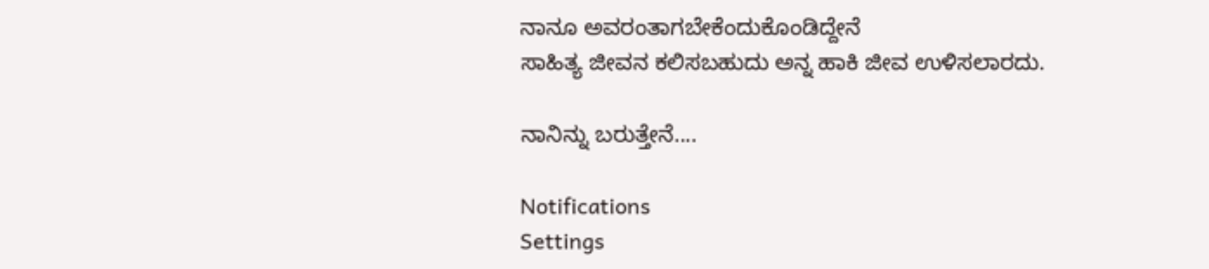ನಾನೂ ಅವರಂತಾಗಬೇಕೆಂದುಕೊಂಡಿದ್ದೇನೆ
ಸಾಹಿತ್ಯ ಜೀವನ ಕಲಿಸಬಹುದು ಅನ್ನ ಹಾಕಿ ಜೀವ ಉಳಿಸಲಾರದು.

ನಾನಿನ್ನು ಬರುತ್ತೇನೆ....

Notifications
Settings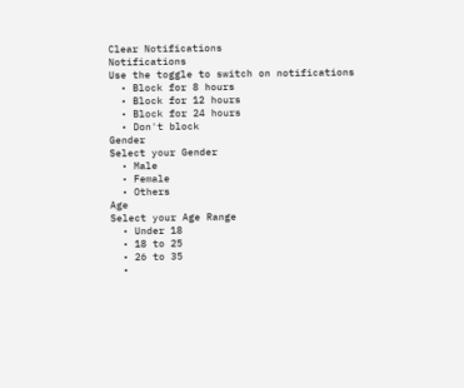Clear Notifications
Notifications
Use the toggle to switch on notifications
  • Block for 8 hours
  • Block for 12 hours
  • Block for 24 hours
  • Don't block
Gender
Select your Gender
  • Male
  • Female
  • Others
Age
Select your Age Range
  • Under 18
  • 18 to 25
  • 26 to 35
  •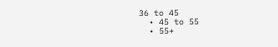36 to 45
  • 45 to 55
  • 55+